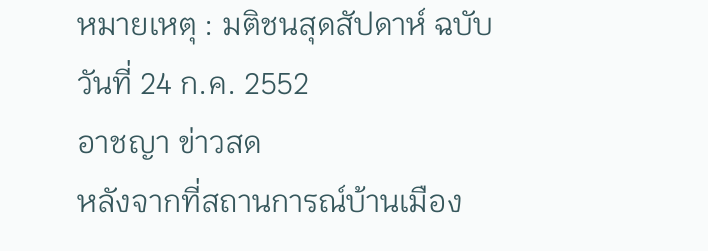หมายเหตุ : มติชนสุดสัปดาห์ ฉบับวันที่ 24 ก.ค. 2552
อาชญา ข่าวสด
หลังจากที่สถานการณ์บ้านเมือง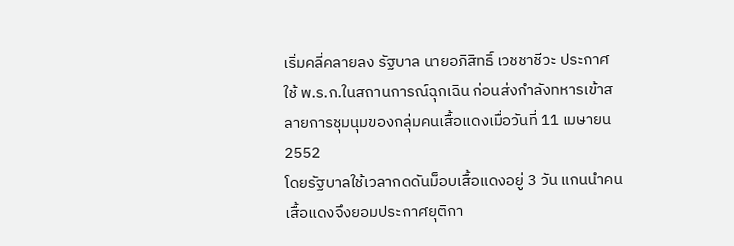เริ่มคลี่คลายลง รัฐบาล นายอภิสิทธิ์ เวชชาชีวะ ประกาศใช้ พ.ร.ก.ในสถานการณ์ฉุกเฉิน ก่อนส่งกำลังทหารเข้าสลายการชุมนุมของกลุ่มคนเสื้อแดงเมื่อวันที่ 11 เมษายน 2552
โดยรัฐบาลใช้เวลากดดันม็อบเสื้อแดงอยู่ 3 วัน แกนนำคนเสื้อแดงจึงยอมประกาศยุติกา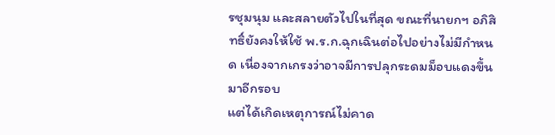รชุมนุม และสลายตัวไปในที่สุด ขณะที่นายกฯ อภิสิทธิ์ยังคงให้ใช้ พ.ร.ก.ฉุกเฉินต่อไปอย่างไม่มีกำหนด เนื่องจากเกรงว่าอาจมีการปลุกระดมม็อบแดงขึ้นมาอีกรอบ
แต่ได้เกิดเหตุการณ์ไม่คาด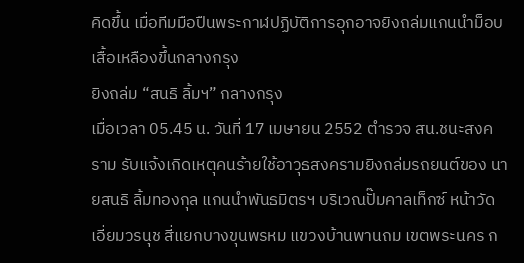คิดขึ้น เมื่อทีมมือปืนพระกาฬปฏิบัติการอุกอาจยิงถล่มแกนนำม็อบเสื้อเหลืองขึ้นกลางกรุง
ยิงถล่ม “สนธิ ลิ้มฯ” กลางกรุง
เมื่อเวลา 05.45 น. วันที่ 17 เมษายน 2552 ตำรวจ สน.ชนะสงคราม รับแจ้งเกิดเหตุคนร้ายใช้อาวุธสงครามยิงถล่มรถยนต์ของ นายสนธิ ลิ้มทองกุล แกนนำพันธมิตรฯ บริเวณปั๊มคาลเท็กซ์ หน้าวัดเอี่ยมวรนุช สี่แยกบางขุนพรหม แขวงบ้านพานถม เขตพระนคร ก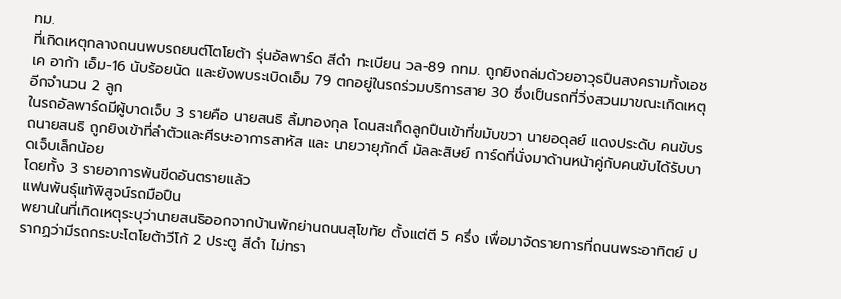ทม.
ที่เกิดเหตุกลางถนนพบรถยนต์โตโยต้า รุ่นอัลพาร์ด สีดำ ทะเบียน วล-89 กทม. ถูกยิงถล่มด้วยอาวุธปืนสงครามทั้งเอชเค อาก้า เอ็ม-16 นับร้อยนัด และยังพบระเบิดเอ็ม 79 ตกอยู่ในรถร่วมบริการสาย 30 ซึ่งเป็นรถที่วิ่งสวนมาขณะเกิดเหตุ อีกจำนวน 2 ลูก
ในรถอัลพาร์ดมีผู้บาดเจ็บ 3 รายคือ นายสนธิ ลิ้มทองกุล โดนสะเก็ดลูกปืนเข้าที่ขมับขวา นายอดุลย์ แดงประดับ คนขับรถนายสนธิ ถูกยิงเข้าที่ลำตัวและศีรษะอาการสาหัส และ นายวายุภักดิ์ มัลละสิษย์ การ์ดที่นั่งมาด้านหน้าคู่กับคนขับได้รับบาดเจ็บเล็กน้อย
โดยทั้ง 3 รายอาการพ้นขีดอันตรายแล้ว
แฟนพันธุ์แท้พิสูจน์รถมือปืน
พยานในที่เกิดเหตุระบุว่านายสนธิออกจากบ้านพักย่านถนนสุโขทัย ตั้งแต่ตี 5 ครึ่ง เพื่อมาจัดรายการที่ถนนพระอาทิตย์ ปรากฏว่ามีรถกระบะโตโยต้าวีโก้ 2 ประตู สีดำ ไม่ทรา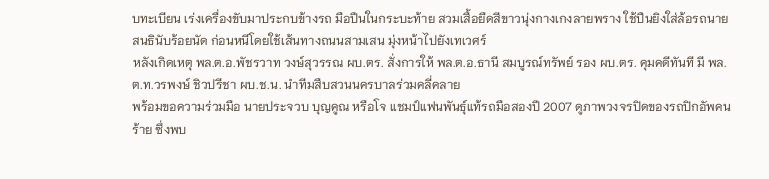บทะเบียน เร่งเครื่องขับมาประกบข้างรถ มือปืนในกระบะท้าย สวมเสื้อยืดสีขาวนุ่งกางเกงลายพราง ใช้ปืนยิงใส่ล้อรถนายสนธินับร้อยนัด ก่อนหนีโดยใช้เส้นทางถนนสามเสน มุ่งหน้าไปยังเทเวศร์
หลังเกิดเหตุ พล.ต.อ.พัชรวาท วงษ์สุวรรณ ผบ.ตร. สั่งการให้ พล.ต.อ.ธานี สมบูรณ์ทรัพย์ รอง ผบ.ตร. คุมคดีทันที มี พล.ต.ท.วรพงษ์ ชิวปรีชา ผบ.ช.น. นำทีมสืบสวนนครบาลร่วมคลี่คลาย
พร้อมขอความร่วมมือ นายประจวบ บุญคูณ หรือโจ แชมป์แฟนพันธุ์แท้รถมือสองปี 2007 ดูภาพวงจรปิดของรถปิกอัพคนร้าย ซึ่งพบ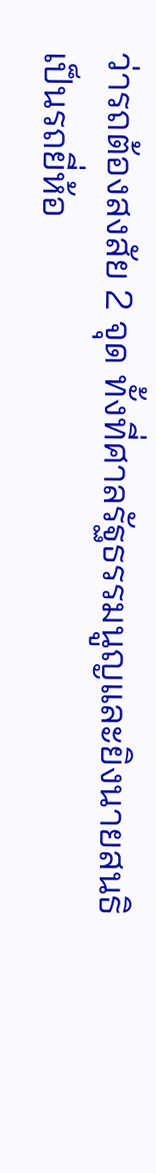ว่ารถต้องสงสัย 2 จุด ทั้งที่ศาลรัฐธรรมนูญและยิงนายสนธิ เป็นรถยี่ห้อ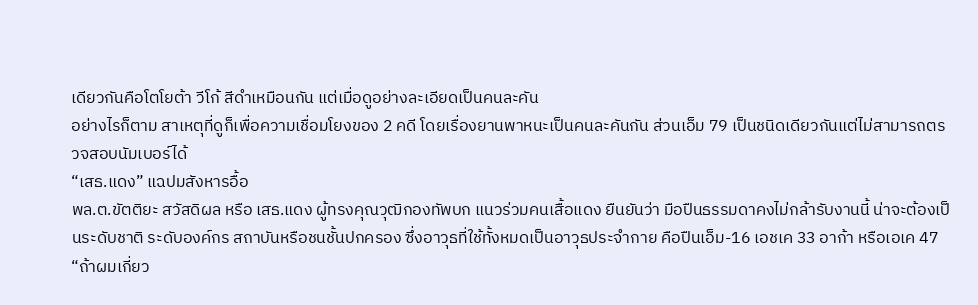เดียวกันคือโตโยต้า วีโก้ สีดำเหมือนกัน แต่เมื่อดูอย่างละเอียดเป็นคนละคัน
อย่างไรก็ตาม สาเหตุที่ดูก็เพื่อความเชื่อมโยงของ 2 คดี โดยเรื่องยานพาหนะเป็นคนละคันกัน ส่วนเอ็ม 79 เป็นชนิดเดียวกันแต่ไม่สามารถตรวจสอบนัมเบอร์ได้
“เสธ.แดง” แฉปมสังหารอื้อ
พล.ต.ขัตติยะ สวัสดิผล หรือ เสธ.แดง ผู้ทรงคุณวุฒิกองทัพบก แนวร่วมคนเสื้อแดง ยืนยันว่า มือปืนธรรมดาคงไม่กล้ารับงานนี้ น่าจะต้องเป็นระดับชาติ ระดับองค์กร สถาบันหรือชนชั้นปกครอง ซึ่งอาวุธที่ใช้ทั้งหมดเป็นอาวุธประจำกาย คือปืนเอ็ม-16 เอชเค 33 อาก้า หรือเอเค 47
“ถ้าผมเกี่ยว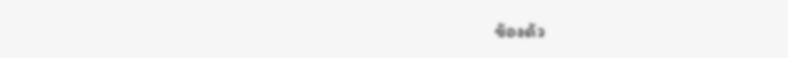ข้องด้ว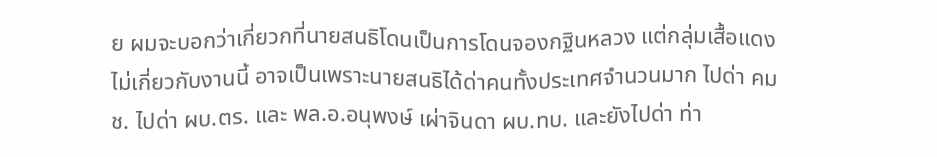ย ผมจะบอกว่าเกี่ยวกที่นายสนธิโดนเป็นการโดนจองกฐินหลวง แต่กลุ่มเสื้อแดงไม่เกี่ยวกับงานนี้ อาจเป็นเพราะนายสนธิได้ด่าคนทั้งประเทศจำนวนมาก ไปด่า คมช. ไปด่า ผบ.ตร. และ พล.อ.อนุพงษ์ เผ่าจินดา ผบ.ทบ. และยังไปด่า ท่า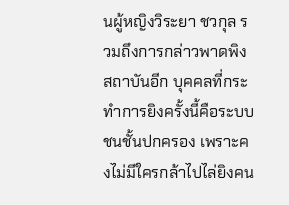นผู้หญิงวิระยา ชวกุล รวมถึงการกล่าวพาดพิงสถาบันอีก บุคคลที่กระทำการยิงครั้งนี้คือระบบชนชั้นปกครอง เพราะคงไม่มีใครกล้าไปไล่ยิงคน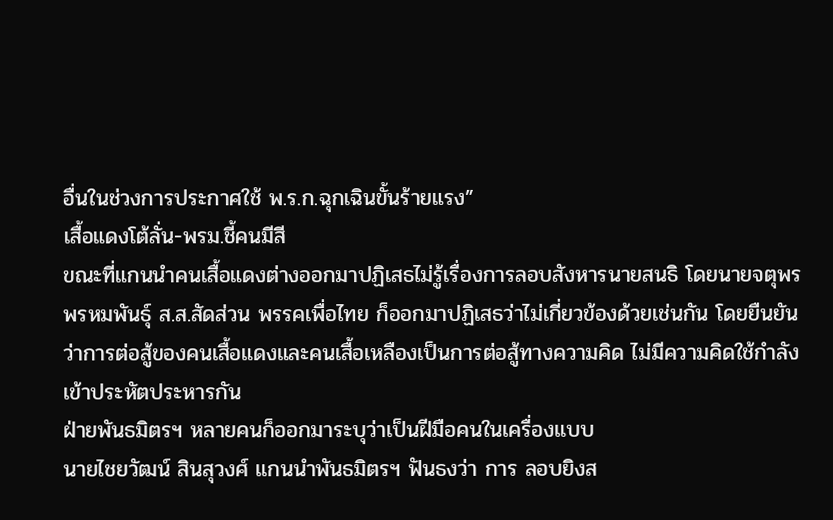อื่นในช่วงการประกาศใช้ พ.ร.ก.ฉุกเฉินขั้นร้ายแรง”
เสื้อแดงโต้ลั่น-พรม.ชี้คนมีสี
ขณะที่แกนนำคนเสื้อแดงต่างออกมาปฏิเสธไม่รู้เรื่องการลอบสังหารนายสนธิ โดยนายจตุพร พรหมพันธุ์ ส.ส.สัดส่วน พรรคเพื่อไทย ก็ออกมาปฏิเสธว่าไม่เกี่ยวข้องด้วยเช่นกัน โดยยืนยันว่าการต่อสู้ของคนเสื้อแดงและคนเสื้อเหลืองเป็นการต่อสู้ทางความคิด ไม่มีความคิดใช้กำลังเข้าประหัตประหารกัน
ฝ่ายพันธมิตรฯ หลายคนก็ออกมาระบุว่าเป็นฝีมือคนในเครื่องแบบ
นายไชยวัฒน์ สินสุวงศ์ แกนนำพันธมิตรฯ ฟันธงว่า การ ลอบยิงส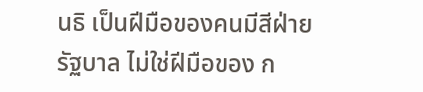นธิ เป็นฝีมือของคนมีสีฝ่ายรัฐบาล ไม่ใช่ฝีมือของ ก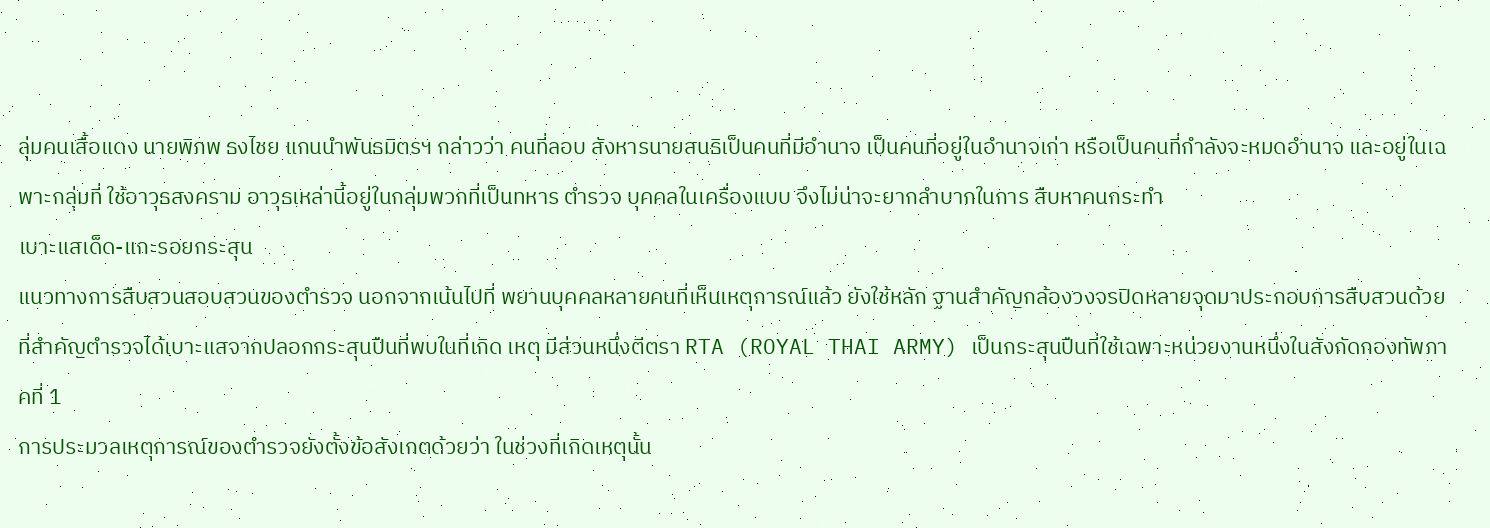ลุ่มคนเสื้อแดง นายพิภพ ธงไชย แกนนำพันธมิตรฯ กล่าวว่า คนที่ลอบ สังหารนายสนธิเป็นคนที่มีอำนาจ เป็นคนที่อยู่ในอำนาจเก่า หรือเป็นคนที่กำลังจะหมดอำนาจ และอยู่ในเฉพาะกลุ่มที่ ใช้อาวุธสงคราม อาวุธเหล่านี้อยู่ในกลุ่มพวกที่เป็นทหาร ตำรวจ บุคคลในเครื่องแบบ จึงไม่น่าจะยากลำบากในการ สืบหาคนกระทำ
เบาะแสเด็ด-แกะรอยกระสุน
แนวทางการสืบสวนสอบสวนของตำรวจ นอกจากเน้นไปที่ พยานบุคคลหลายคนที่เห็นเหตุการณ์แล้ว ยังใช้หลัก ฐานสำคัญกล้องวงจรปิดหลายจุดมาประกอบการสืบสวนด้วย
ที่สำคัญตำรวจได้เบาะแสจากปลอกกระสุนปืนที่พบในที่เกิด เหตุ มีส่วนหนึ่งตีตรา RTA (ROYAL THAI ARMY) เป็นกระสุนปืนที่ใช้เฉพาะหน่วยงานหนึ่งในสังกัดกองทัพภาคที่ 1
การประมวลเหตุการณ์ของตำรวจยังตั้งข้อสังเกตด้วยว่า ในช่วงที่เกิดเหตุนั้น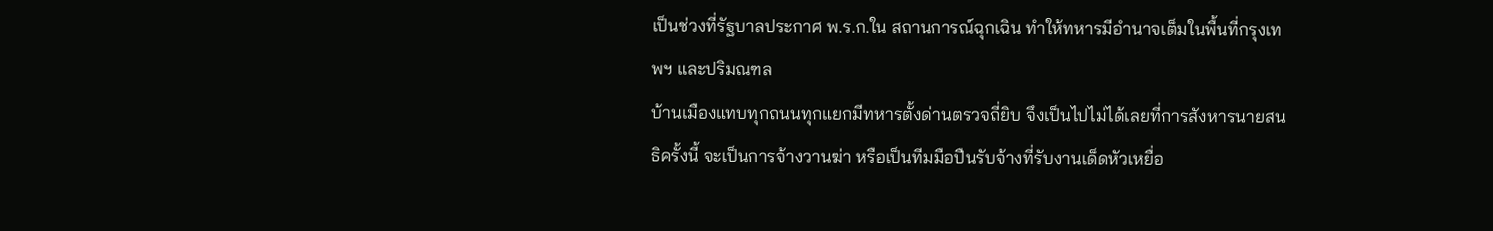เป็นช่วงที่รัฐบาลประกาศ พ.ร.ก.ใน สถานการณ์ฉุกเฉิน ทำให้ทหารมีอำนาจเต็มในพื้นที่กรุงเทพฯ และปริมณฑล
บ้านเมืองแทบทุกถนนทุกแยกมีทหารตั้งด่านตรวจถี่ยิบ จึงเป็นไปไม่ได้เลยที่การสังหารนายสนธิครั้งนี้ จะเป็นการจ้างวานฆ่า หรือเป็นทีมมือปืนรับจ้างที่รับงานเด็ดหัวเหยื่อ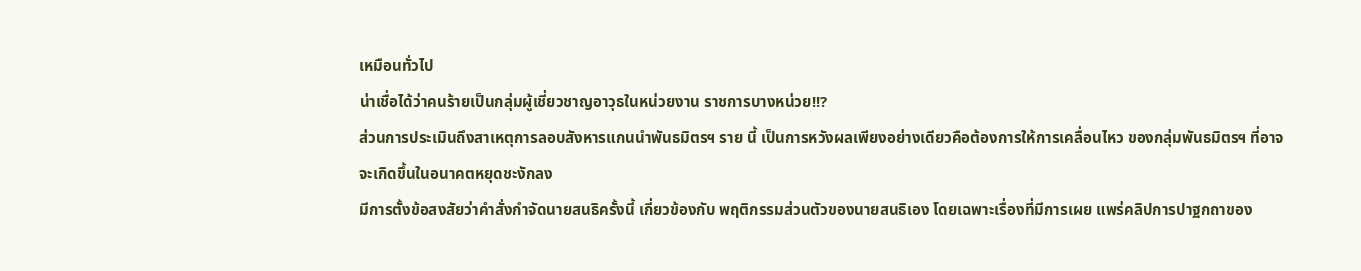เหมือนทั่วไป
น่าเชื่อได้ว่าคนร้ายเป็นกลุ่มผู้เชี่ยวชาญอาวุธในหน่วยงาน ราชการบางหน่วย!!?
ส่วนการประเมินถึงสาเหตุการลอบสังหารแกนนำพันธมิตรฯ ราย นี้ เป็นการหวังผลเพียงอย่างเดียวคือต้องการให้การเคลื่อนไหว ของกลุ่มพันธมิตรฯ ที่อาจจะเกิดขึ้นในอนาคตหยุดชะงักลง
มีการตั้งข้อสงสัยว่าคำสั่งกำจัดนายสนธิครั้งนี้ เกี่ยวข้องกับ พฤติกรรมส่วนตัวของนายสนธิเอง โดยเฉพาะเรื่องที่มีการเผย แพร่คลิปการปาฐกถาของ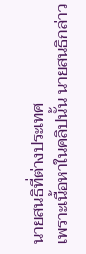นายสนธิที่ต่างประเทศ
เพราะเนื้อหาในคลิปนั้น นายสนธิกล่าว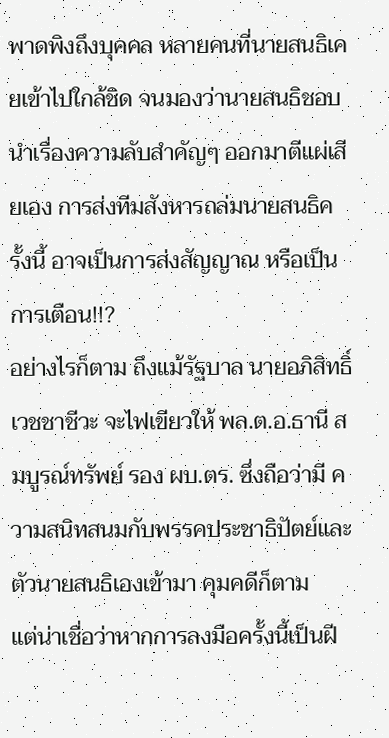พาดพิงถึงบุคคล หลายคนที่นายสนธิเคยเข้าไปใกล้ชิด จนมองว่านายสนธิชอบ นำเรื่องความลับสำคัญๆ ออกมาตีแผ่เสียเอง การส่งทีมสังหารถล่มนายสนธิครั้งนี้ อาจเป็นการส่งสัญญาณ หรือเป็นการเตือน!!?
อย่างไรก็ตาม ถึงแม้รัฐบาล นายอภิสิทธิ์ เวชชาชีวะ จะไฟเขียวให้ พล.ต.อ.ธานี สมบูรณ์ทรัพย์ รอง ผบ.ตร. ซึ่งถือว่ามี ความสนิทสนมกับพรรคประชาธิปัตย์และตัวนายสนธิเองเข้ามา คุมคดีก็ตาม
แต่น่าเชื่อว่าหากการลงมือครั้งนี้เป็นฝี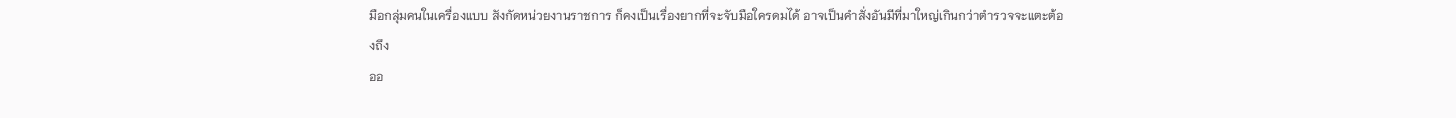มือกลุ่มคนในเครื่องแบบ สังกัดหน่วยงานราชการ ก็คงเป็นเรื่องยากที่จะจับมือใครดมได้ อาจเป็นคำสั่งอันมีที่มาใหญ่เกินกว่าตำรวจจะแตะต้องถึง
ออ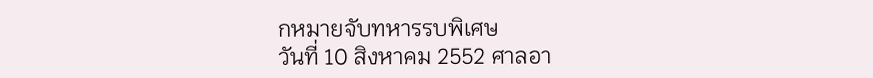กหมายจับทหารรบพิเศษ
วันที่ 10 สิงหาคม 2552 ศาลอา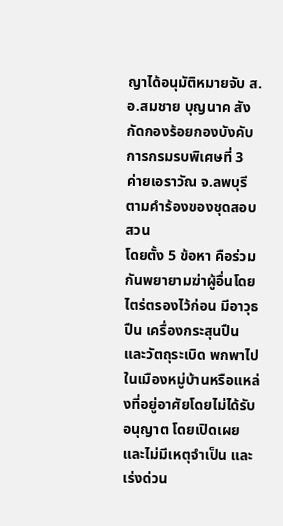ญาได้อนุมัติหมายจับ ส.อ.สมชาย บุญนาค สังกัดกองร้อยกองบังคับการกรมรบพิเศษที่ 3 ค่ายเอราวัณ จ.ลพบุรี ตามคำร้องของชุดสอบสวน
โดยตั้ง 5 ข้อหา คือร่วมกันพยายามฆ่าผู้อื่นโดยไตร่ตรองไว้ก่อน มีอาวุธปืน เครื่องกระสุนปืนและวัตถุระเบิด พกพาไปในเมืองหมู่บ้านหรือแหล่งที่อยู่อาศัยโดยไม่ได้รับอนุญาต โดยเปิดเผย และไม่มีเหตุจำเป็น และเร่งด่วน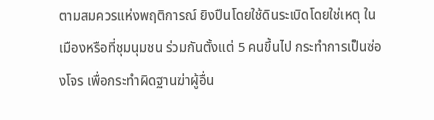ตามสมควรแห่งพฤติการณ์ ยิงปืนโดยใช้ดินระเบิดโดยใช่เหตุ ในเมืองหรือที่ชุมนุมชน ร่วมกันตั้งแต่ 5 คนขึ้นไป กระทำการเป็นซ่องโจร เพื่อกระทำผิดฐานฆ่าผู้อื่น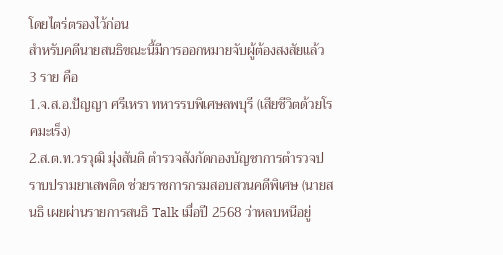โดยไตร่ตรองไว้ก่อน
สำหรับคดีนายสนธิขณะนี้มีการออกหมายจับผู้ต้องสงสัยแล้ว 3 ราย คือ
1.จ.ส.อ.ปัญญา ศรีเหรา ทหารรบพิเศษลพบุรี (เสียชีวิตด้วยโรคมะเร็ง)
2.ส.ต.ท.วรวุฒิ มุ่งสันติ ตำรวจสังกัดกองบัญชาการตำรวจปราบปรามยาเสพติด ช่วยราชการกรมสอบสวนคดีพิเศษ (นายสนธิ เผยผ่านรายการสนธิ Talk เมื่อปี 2568 ว่าหลบหนีอยู่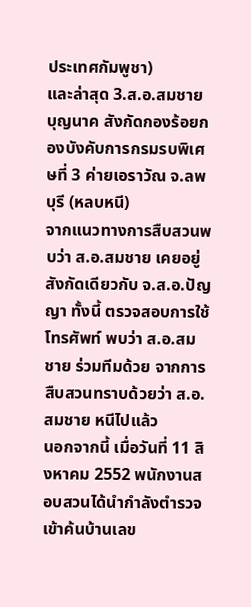ประเทศกัมพูชา)
และล่าสุด 3.ส.อ.สมชาย บุญนาค สังกัดกองร้อยกองบังคับการกรมรบพิเศษที่ 3 ค่ายเอราวัณ จ.ลพบุรี (หลบหนี)
จากแนวทางการสืบสวนพบว่า ส.อ.สมชาย เคยอยู่สังกัดเดียวกับ จ.ส.อ.ปัญญา ทั้งนี้ ตรวจสอบการใช้โทรศัพท์ พบว่า ส.อ.สมชาย ร่วมทีมด้วย จากการสืบสวนทราบด้วยว่า ส.อ.สมชาย หนีไปแล้ว
นอกจากนี้ เมื่อวันที่ 11 สิงหาคม 2552 พนักงานสอบสวนได้นำกำลังตำรวจเข้าค้นบ้านเลข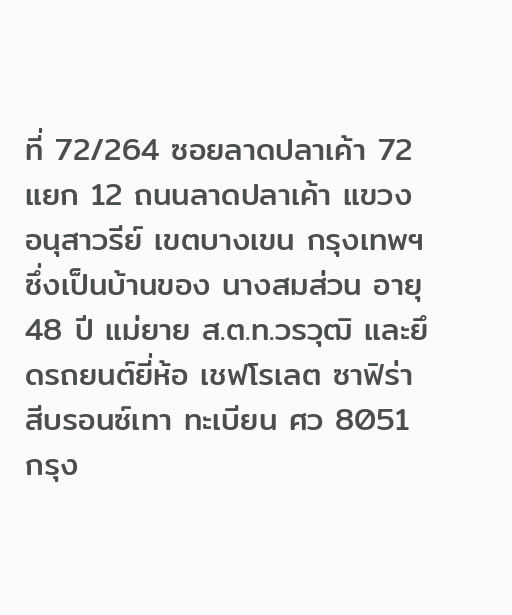ที่ 72/264 ซอยลาดปลาเค้า 72 แยก 12 ถนนลาดปลาเค้า แขวงอนุสาวรีย์ เขตบางเขน กรุงเทพฯ ซึ่งเป็นบ้านของ นางสมส่วน อายุ 48 ปี แม่ยาย ส.ต.ท.วรวุฒิ และยึดรถยนต์ยี่ห้อ เชฟโรเลต ซาฟิร่า สีบรอนซ์เทา ทะเบียน ศว 8051 กรุง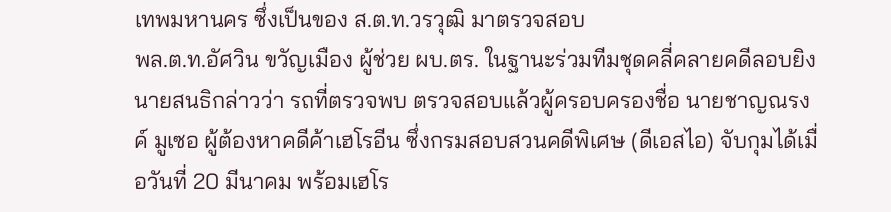เทพมหานคร ซึ่งเป็นของ ส.ต.ท.วรวุฒิ มาตรวจสอบ
พล.ต.ท.อัศวิน ขวัญเมือง ผู้ช่วย ผบ.ตร. ในฐานะร่วมทีมชุดคลี่คลายคดีลอบยิงนายสนธิกล่าวว่า รถที่ตรวจพบ ตรวจสอบแล้วผู้ครอบครองชื่อ นายชาญณรงค์ มูเซอ ผู้ต้องหาคดีค้าเฮโรอีน ซึ่งกรมสอบสวนคดีพิเศษ (ดีเอสไอ) จับกุมได้เมื่อวันที่ 20 มีนาคม พร้อมเฮโร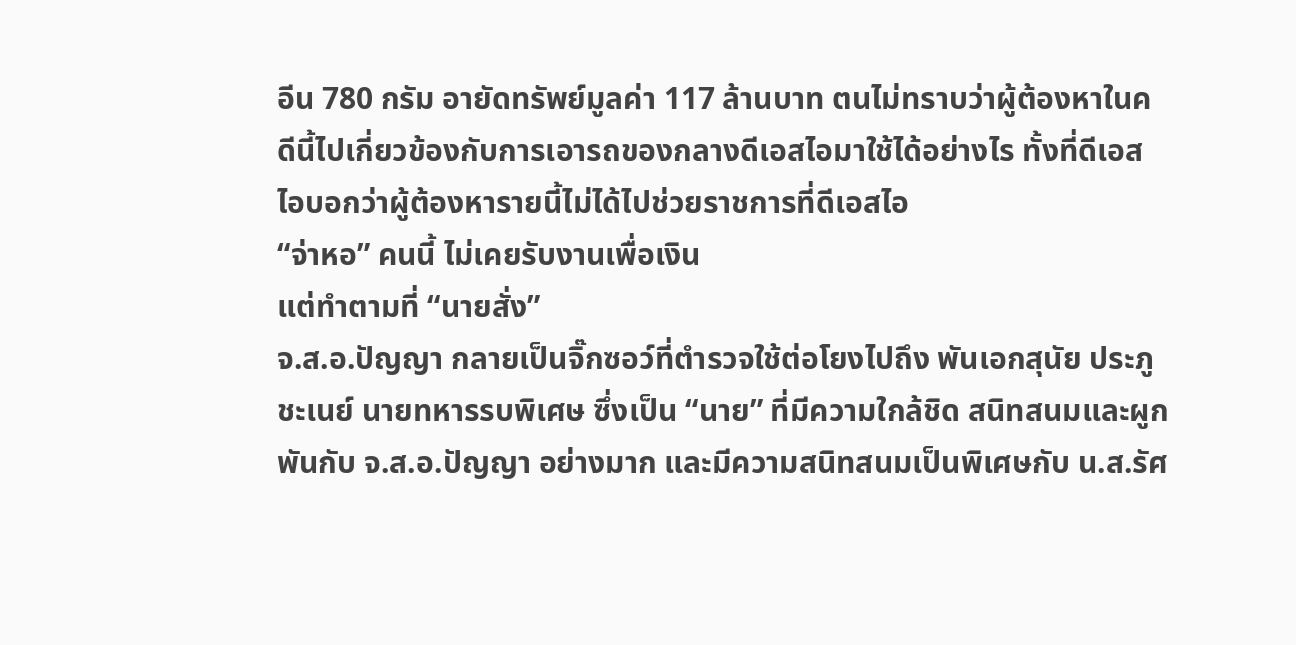อีน 780 กรัม อายัดทรัพย์มูลค่า 117 ล้านบาท ตนไม่ทราบว่าผู้ต้องหาในคดีนี้ไปเกี่ยวข้องกับการเอารถของกลางดีเอสไอมาใช้ได้อย่างไร ทั้งที่ดีเอสไอบอกว่าผู้ต้องหารายนี้ไม่ได้ไปช่วยราชการที่ดีเอสไอ
“จ่าหอ” คนนี้ ไม่เคยรับงานเพื่อเงิน
แต่ทำตามที่ “นายสั่ง”
จ.ส.อ.ปัญญา กลายเป็นจิ๊กซอว์ที่ตำรวจใช้ต่อโยงไปถึง พันเอกสุนัย ประภูชะเนย์ นายทหารรบพิเศษ ซึ่งเป็น “นาย” ที่มีความใกล้ชิด สนิทสนมและผูกพันกับ จ.ส.อ.ปัญญา อย่างมาก และมีความสนิทสนมเป็นพิเศษกับ น.ส.รัศ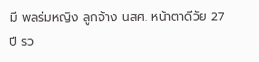มี พลร่มหญิง ลูกจ้าง นสศ. หน้าตาดีวัย 27 ปี รว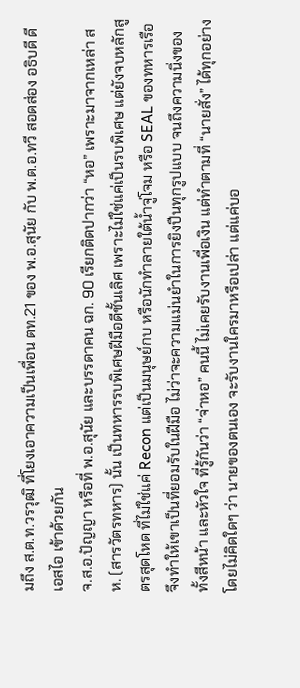มถึง ส.ต.ท.วรวุฒิ ที่โยงเอาความเป็นเพื่อน ตท.21 ของ พ.อ.สุนัย กับ พ.ต.อ.ทวี สอดส่อง อธิบดี ดีเอสไอ เข้าด้วยกัน
จ.ส.อ.ปัญญา หรือที่ พ.อ.สุนัย และบรรดาคน ฉก. 90 เรียกติดปากว่า “หอ” เพราะมาจากเหล่า สห. (สารวัตรทหาร) นั้น เป็นทหารรบพิเศษฝีมือดีชั้นเลิศ เพราะไม่ใช่แค่เป็นรบพิเศษ แต่ยังจบหลักสูตรสุดโหด ที่ไม่ใช่แค่ Recon แต่เป็นมนุษย์กบ หรือนักทำลายใต้น้ำจู่โจม หรือ SEAL ของทหารเรือ จึงทำให้เขาเป็นที่ยอมรับในฝีมือ ไม่ว่าจะความแม่นยำในการยิงปืนทุกรูปแบบ จนถึงความนิ่งของทั้งสีหน้า และหัวใจ ที่รู้กันว่า “จ่าหอ” คนนี้ ไม่เคยรับงานเพื่อเงิน แต่ทำตามที่ “นายสั่ง” ได้ทุกอย่าง โดยไม่คิดใดๆ ว่า นายของตนเอง จะรับงานใครมาหรือเปล่า แต่แค่บอ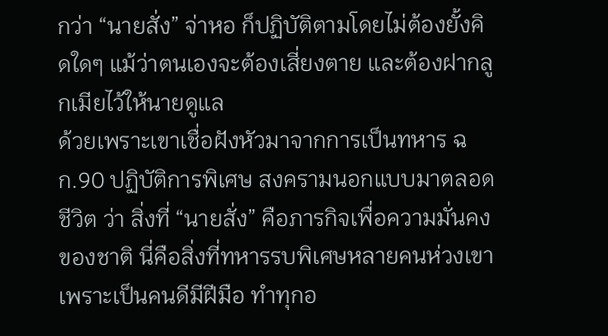กว่า “นายสั่ง” จ่าหอ ก็ปฏิบัติตามโดยไม่ต้องยั้งคิดใดๆ แม้ว่าตนเองจะต้องเสี่ยงตาย และต้องฝากลูกเมียไว้ให้นายดูแล
ด้วยเพราะเขาเชื่อฝังหัวมาจากการเป็นทหาร ฉก.90 ปฏิบัติการพิเศษ สงครามนอกแบบมาตลอดชีวิต ว่า สิ่งที่ “นายสั่ง” คือภารกิจเพื่อความมั่นคงของชาติ นี่คือสิ่งที่ทหารรบพิเศษหลายคนห่วงเขา เพราะเป็นคนดีมีฝีมือ ทำทุกอ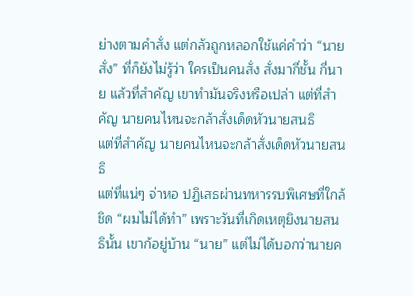ย่างตามคำสั่ง แต่กลัวถูกหลอกใช้แค่คำว่า “นายสั่ง” ที่ก็ยังไม่รู้ว่า ใครเป็นคนสั่ง สั่งมากี่ชั้น กี่นาย แล้วที่สำคัญ เขาทำมันจริงหรือเปล่า แต่ที่สำคัญ นายคนไหนจะกล้าสั่งเด็ดหัวนายสนธิ
แต่ที่สำคัญ นายคนไหนจะกล้าสั่งเด็ดหัวนายสนธิ
แต่ที่แน่ๆ จ่าหอ ปฏิเสธผ่านทหารรบพิเศษที่ใกล้ชิด “ผมไม่ได้ทำ” เพราะวันที่เกิดเหตุยิงนายสนธินั้น เขาก้อยู่บ้าน “นาย” แต่ไม่ได้บอกว่านายค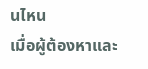นไหน
เมื่อผู้ต้องหาและ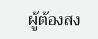ผู้ต้องสง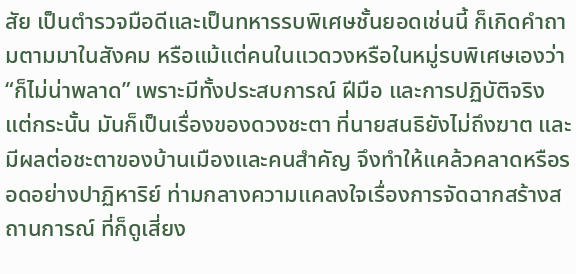สัย เป็นตำรวจมือดีและเป็นทหารรบพิเศษชั้นยอดเช่นนี้ ก็เกิดคำถามตามมาในสังคม หรือแม้แต่คนในแวดวงหรือในหมู่รบพิเศษเองว่า “ก็ไม่น่าพลาด” เพราะมีทั้งประสบการณ์ ฝีมือ และการปฏิบัติจริง
แต่กระนั้น มันก็เป็นเรื่องของดวงชะตา ที่นายสนธิยังไม่ถึงฆาต และมีผลต่อชะตาของบ้านเมืองและคนสำคัญ จึงทำให้แคล้วคลาดหรือรอดอย่างปาฏิหาริย์ ท่ามกลางความแคลงใจเรื่องการจัดฉากสร้างสถานการณ์ ที่ก็ดูเสี่ยง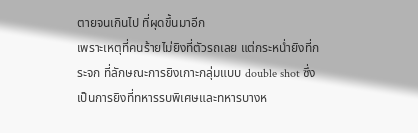ตายจนเกินไป ที่ผุดขึ้นมาอีก
เพราะเหตุที่คนร้ายไม่ยิงที่ตัวรถเลย แต่กระหน่ำยิงที่กระจก ที่ลักษณะการยิงเกาะกลุ่มแบบ double shot ซึ่งเป็นการยิงที่ทหารรบพิเศษและทหารบางห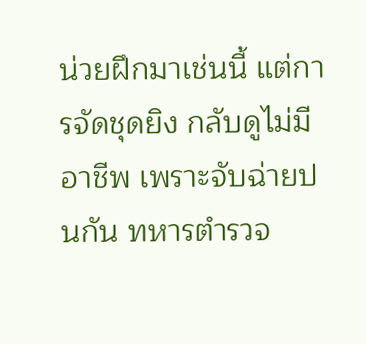น่วยฝึกมาเช่นนี้ แต่การจัดชุดยิง กลับดูไม่มีอาชีพ เพราะจับฉ่ายปนกัน ทหารตำรวจ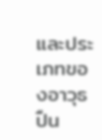และประเภทของอาวุธปืน